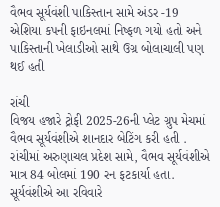વૈભવ સૂર્યવંશી પાકિસ્તાન સામે અંડર -19 એશિયા કપની ફાઇનલમાં નિષ્ફળ ગયો હતો અને પાકિસ્તાની ખેલાડીઓ સાથે ઉગ્ર બોલાચાલી પણ થઈ હતી

રાંચી
વિજય હજારે ટ્રોફી 2025-26ની પ્લેટ ગ્રુપ મેચમાં વૈભવ સૂર્યવંશીએ શાનદાર બેટિંગ કરી હતી . રાંચીમાં અરુણાચલ પ્રદેશ સામે, વૈભવ સૂર્યવંશીએ માત્ર 84 બોલમાં 190 રન ફટકાર્યા હતા. સૂર્યવંશીએ આ રવિવારે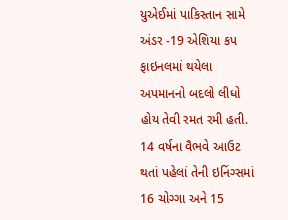યુએઈમાં પાકિસ્તાન સામે અંડર -19 એશિયા કપ ફાઇનલમાં થયેલા અપમાનનો બદલો લીધો હોય તેવી રમત રમી હતી. 14 વર્ષના વૈભવે આઉટ થતાં પહેલાં તેની ઇનિંગ્સમાં 16 ચોગ્ગા અને 15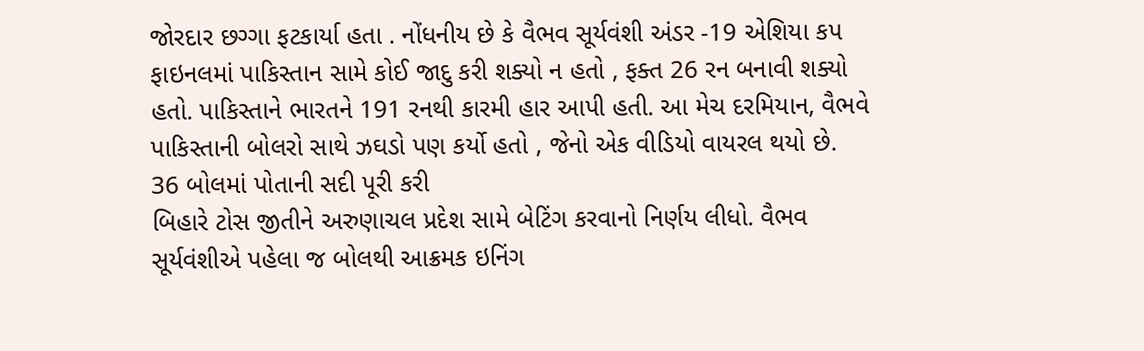જોરદાર છગ્ગા ફટકાર્યા હતા . નોંધનીય છે કે વૈભવ સૂર્યવંશી અંડર -19 એશિયા કપ ફાઇનલમાં પાકિસ્તાન સામે કોઈ જાદુ કરી શક્યો ન હતો , ફક્ત 26 રન બનાવી શક્યો હતો. પાકિસ્તાને ભારતને 191 રનથી કારમી હાર આપી હતી. આ મેચ દરમિયાન, વૈભવે પાકિસ્તાની બોલરો સાથે ઝઘડો પણ કર્યો હતો , જેનો એક વીડિયો વાયરલ થયો છે.
36 બોલમાં પોતાની સદી પૂરી કરી
બિહારે ટોસ જીતીને અરુણાચલ પ્રદેશ સામે બેટિંગ કરવાનો નિર્ણય લીધો. વૈભવ સૂર્યવંશીએ પહેલા જ બોલથી આક્રમક ઇનિંગ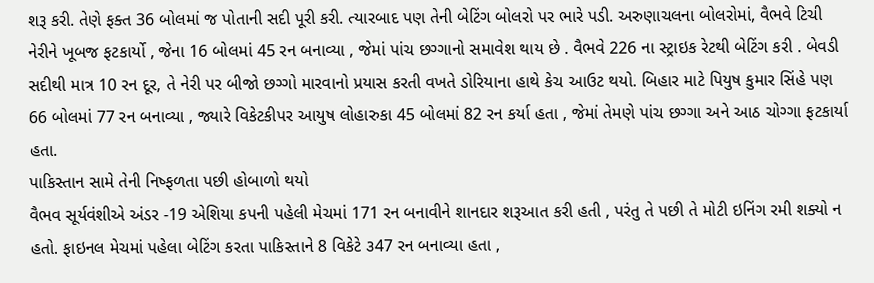શરૂ કરી. તેણે ફક્ત 36 બોલમાં જ પોતાની સદી પૂરી કરી. ત્યારબાદ પણ તેની બેટિંગ બોલરો પર ભારે પડી. અરુણાચલના બોલરોમાં, વૈભવે ટિચી નેરીને ખૂબજ ફટકાર્યો , જેના 16 બોલમાં 45 રન બનાવ્યા , જેમાં પાંચ છગ્ગાનો સમાવેશ થાય છે . વૈભવે 226 ના સ્ટ્રાઇક રેટથી બેટિંગ કરી . બેવડી સદીથી માત્ર 10 રન દૂર, તે નેરી પર બીજો છગ્ગો મારવાનો પ્રયાસ કરતી વખતે ડોરિયાના હાથે કેચ આઉટ થયો. બિહાર માટે પિયુષ કુમાર સિંહે પણ 66 બોલમાં 77 રન બનાવ્યા , જ્યારે વિકેટકીપર આયુષ લોહારુકા 45 બોલમાં 82 રન કર્યા હતા , જેમાં તેમણે પાંચ છગ્ગા અને આઠ ચોગ્ગા ફટકાર્યા હતા.
પાકિસ્તાન સામે તેની નિષ્ફળતા પછી હોબાળો થયો
વૈભવ સૂર્યવંશીએ અંડર -19 એશિયા કપની પહેલી મેચમાં 171 રન બનાવીને શાનદાર શરૂઆત કરી હતી , પરંતુ તે પછી તે મોટી ઇનિંગ રમી શક્યો ન હતો. ફાઇનલ મેચમાં પહેલા બેટિંગ કરતા પાકિસ્તાને 8 વિકેટે ૩47 રન બનાવ્યા હતા ,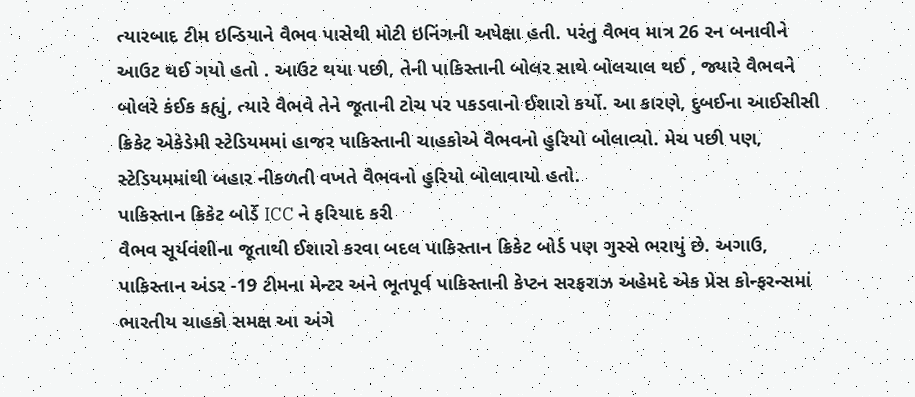ત્યારબાદ ટીમ ઇન્ડિયાને વૈભવ પાસેથી મોટી ઇનિંગની અપેક્ષા હતી. પરંતુ વૈભવ માત્ર 26 રન બનાવીને આઉટ થઈ ગયો હતો . આઉટ થયા પછી, તેની પાકિસ્તાની બોલર સાથે બોલચાલ થઈ , જ્યારે વૈભવને બોલરે કંઈક કહ્યું, ત્યારે વૈભવે તેને જૂતાની ટોચ પર પકડવાનો ઈશારો કર્યો. આ કારણે, દુબઈના આઈસીસી ક્રિકેટ એકેડેમી સ્ટેડિયમમાં હાજર પાકિસ્તાની ચાહકોએ વૈભવનો હુરિયો બોલાવ્યો. મેચ પછી પણ, સ્ટેડિયમમાંથી બહાર નીકળતી વખતે વૈભવનો હુરિયો બોલાવાયો હતો.
પાકિસ્તાન ક્રિકેટ બોર્ડે ICC ને ફરિયાદ કરી
વૈભવ સૂર્યવંશીના જૂતાથી ઈશારો કરવા બદલ પાકિસ્તાન ક્રિકેટ બોર્ડ પણ ગુસ્સે ભરાયું છે. અગાઉ, પાકિસ્તાન અંડર -19 ટીમના મેન્ટર અને ભૂતપૂર્વ પાકિસ્તાની કેપ્ટન સરફરાઝ અહેમદે એક પ્રેસ કોન્ફરન્સમાં ભારતીય ચાહકો સમક્ષ આ અંગે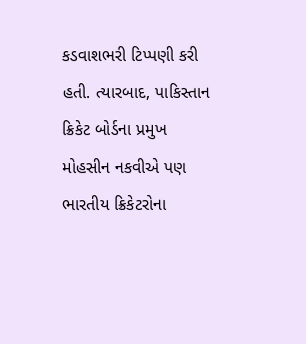કડવાશભરી ટિપ્પણી કરી હતી. ત્યારબાદ, પાકિસ્તાન ક્રિકેટ બોર્ડના પ્રમુખ મોહસીન નકવીએ પણ ભારતીય ક્રિકેટરોના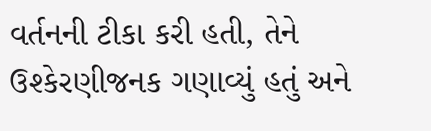વર્તનની ટીકા કરી હતી, તેને ઉશ્કેરણીજનક ગણાવ્યું હતું અને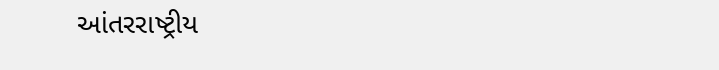આંતરરાષ્ટ્રીય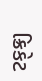ક્રિકેટ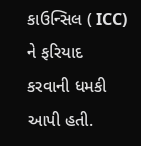કાઉન્સિલ ( ICC) ને ફરિયાદ કરવાની ધમકી આપી હતી.